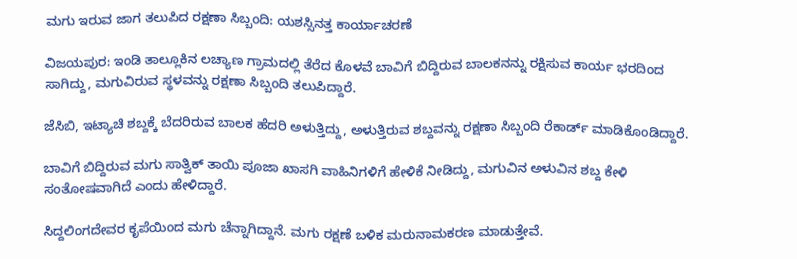ಮಗು ಇರುವ ಜಾಗ ತಲುಪಿದ ರಕ್ಷಣಾ ಸಿಬ್ಬಂದಿ: ಯಶಸ್ಸಿನತ್ತ ಕಾರ್ಯಾಚರಣೆ

ವಿಜಯಪುರ: ಇಂಡಿ ತಾಲ್ಲೂಕಿನ ಲಚ್ಯಾಣ ಗ್ರಾಮದಲ್ಲಿ ತೆರೆದ ಕೊಳವೆ ಬಾವಿಗೆ ಬಿದ್ದಿರುವ ಬಾಲಕನನ್ನು ರಕ್ಷಿಸುವ ಕಾರ್ಯ ಭರದಿಂದ ಸಾಗಿದ್ದು, ಮಗುವಿರುವ ಸ್ಥಳವನ್ನು ರಕ್ಷಣಾ ಸಿಬ್ಬಂದಿ ತಲುಪಿದ್ದಾರೆ.

ಜೆಸಿಬಿ, ಇಟ್ಯಾಚಿ ಶಬ್ದಕ್ಕೆ ಬೆದರಿರುವ ಬಾಲಕ ಹೆದರಿ ಅಳುತ್ತಿದ್ದು, ಅಳುತ್ತಿರುವ ಶಬ್ದವನ್ನು ರಕ್ಷಣಾ ಸಿಬ್ಬಂದಿ ರೆಕಾರ್ಡ್‌ ಮಾಡಿಕೊಂಡಿದ್ದಾರೆ.

ಬಾವಿಗೆ ಬಿದ್ದಿರುವ ಮಗು ಸಾತ್ವಿಕ್‌ ತಾಯಿ ಪೂಜಾ ಖಾಸಗಿ ವಾಹಿನಿಗಳಿಗೆ ಹೇಳಿಕೆ ನೀಡಿದ್ದು, ಮಗುವಿನ ಅಳುವಿನ ಶಬ್ದ ಕೇಳಿ ಸಂತೋಷವಾಗಿದೆ ಎಂದು ಹೇಳಿದ್ದಾರೆ.

ಸಿದ್ದಲಿಂಗದೇವರ ಕೃಪೆಯಿಂದ ಮಗು ಚೆನ್ನಾಗಿದ್ದಾನೆ. ಮಗು ರಕ್ಷಣೆ ಬಳಿಕ ಮರುನಾಮಕರಣ ಮಾಡುತ್ತೇವೆ.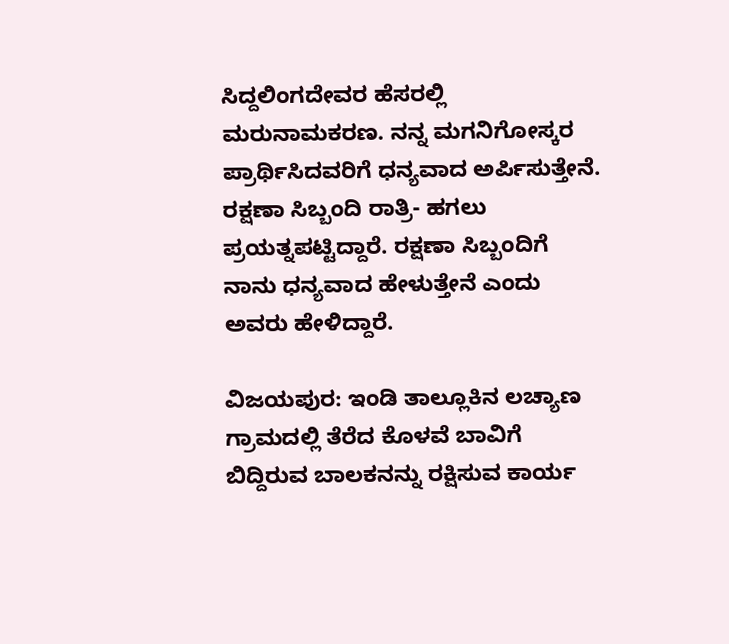ಸಿದ್ದಲಿಂಗದೇವರ ಹೆಸರಲ್ಲಿ ಮರುನಾಮಕರಣ. ನನ್ನ ಮಗನಿಗೋಸ್ಕರ ಪ್ರಾರ್ಥಿಸಿದವರಿಗೆ ಧನ್ಯವಾದ ಅರ್ಪಿಸುತ್ತೇನೆ. ರಕ್ಷಣಾ ಸಿಬ್ಬಂದಿ ರಾತ್ರಿ- ಹಗಲು ಪ್ರಯತ್ನಪಟ್ಟಿದ್ದಾರೆ. ರಕ್ಷಣಾ ಸಿಬ್ಬಂದಿಗೆ ನಾನು ಧನ್ಯವಾದ ಹೇಳುತ್ತೇನೆ ಎಂದು ಅವರು ಹೇಳಿದ್ದಾರೆ.

ವಿಜಯಪುರ: ಇಂಡಿ ತಾಲ್ಲೂಕಿನ ಲಚ್ಯಾಣ ಗ್ರಾಮದಲ್ಲಿ ತೆರೆದ ಕೊಳವೆ ಬಾವಿಗೆ ಬಿದ್ದಿರುವ ಬಾಲಕನನ್ನು ರಕ್ಷಿಸುವ ಕಾರ್ಯ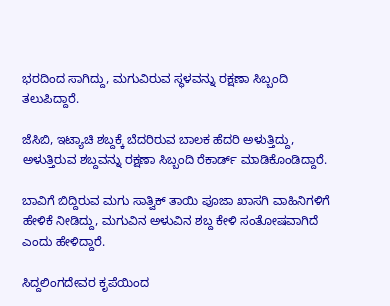ಭರದಿಂದ ಸಾಗಿದ್ದು, ಮಗುವಿರುವ ಸ್ಥಳವನ್ನು ರಕ್ಷಣಾ ಸಿಬ್ಬಂದಿ ತಲುಪಿದ್ದಾರೆ.

ಜೆಸಿಬಿ, ಇಟ್ಯಾಚಿ ಶಬ್ದಕ್ಕೆ ಬೆದರಿರುವ ಬಾಲಕ ಹೆದರಿ ಅಳುತ್ತಿದ್ದು, ಅಳುತ್ತಿರುವ ಶಬ್ದವನ್ನು ರಕ್ಷಣಾ ಸಿಬ್ಬಂದಿ ರೆಕಾರ್ಡ್‌ ಮಾಡಿಕೊಂಡಿದ್ದಾರೆ.

ಬಾವಿಗೆ ಬಿದ್ದಿರುವ ಮಗು ಸಾತ್ವಿಕ್‌ ತಾಯಿ ಪೂಜಾ ಖಾಸಗಿ ವಾಹಿನಿಗಳಿಗೆ ಹೇಳಿಕೆ ನೀಡಿದ್ದು, ಮಗುವಿನ ಅಳುವಿನ ಶಬ್ದ ಕೇಳಿ ಸಂತೋಷವಾಗಿದೆ ಎಂದು ಹೇಳಿದ್ದಾರೆ.

ಸಿದ್ದಲಿಂಗದೇವರ ಕೃಪೆಯಿಂದ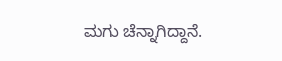ಮಗು ಚೆನ್ನಾಗಿದ್ದಾನೆ.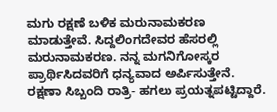ಮಗು ರಕ್ಷಣೆ ಬಳಿಕ ಮರುನಾಮಕರಣ ಮಾಡುತ್ತೇವೆ. ಸಿದ್ದಲಿಂಗದೇವರ ಹೆಸರಲ್ಲಿ ಮರುನಾಮಕರಣ. ನನ್ನ ಮಗನಿಗೋಸ್ಕರ ಪ್ರಾರ್ಥಿಸಿದವರಿಗೆ ಧನ್ಯವಾದ ಅರ್ಪಿಸುತ್ತೇನೆ. ರಕ್ಷಣಾ ಸಿಬ್ಬಂದಿ ರಾತ್ರಿ- ಹಗಲು ಪ್ರಯತ್ನಪಟ್ಟಿದ್ದಾರೆ.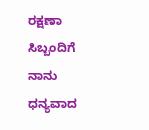ರಕ್ಷಣಾ ಸಿಬ್ಬಂದಿಗೆ ನಾನು ಧನ್ಯವಾದ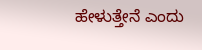ಹೇಳುತ್ತೇನೆ ಎಂದು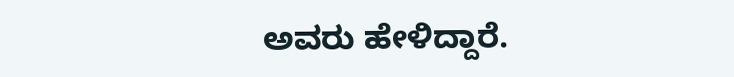ಅವರು ಹೇಳಿದ್ದಾರೆ.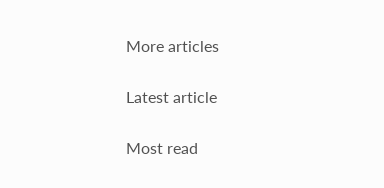More articles

Latest article

Most read